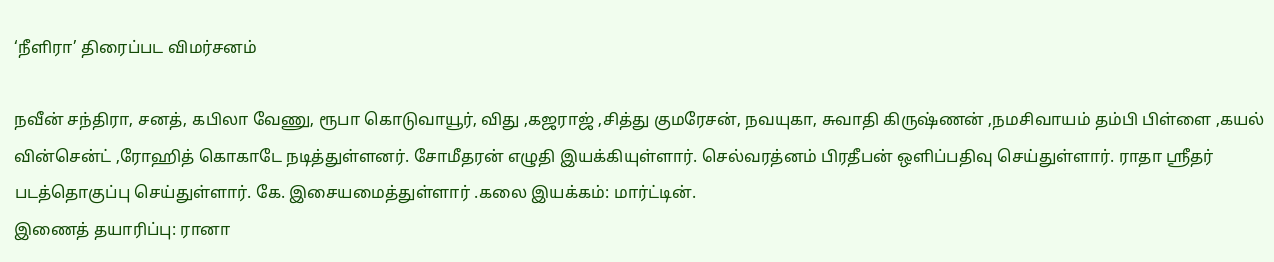‘நீளிரா’ திரைப்பட விமர்சனம்

நவீன் சந்திரா, சனத், கபிலா வேணு, ரூபா கொடுவாயூர், விது ,கஜராஜ் ,சித்து குமரேசன், நவயுகா, சுவாதி கிருஷ்ணன் ,நமசிவாயம் தம்பி பிள்ளை ,கயல் வின்சென்ட் ,ரோஹித் கொகாடே நடித்துள்ளனர். சோமீதரன் எழுதி இயக்கியுள்ளார். செல்வரத்னம் பிரதீபன் ஒளிப்பதிவு செய்துள்ளார். ராதா ஸ்ரீதர் படத்தொகுப்பு செய்துள்ளார். கே. இசையமைத்துள்ளார் .கலை இயக்கம்: மார்ட்டின்.
இணைத் தயாரிப்பு: ரானா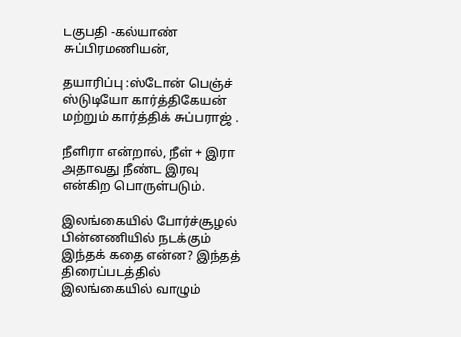டகுபதி -கல்யாண் சுப்பிரமணியன்,

தயாரிப்பு :ஸ்டோன் பெஞ்ச் ஸ்டுடியோ கார்த்திகேயன் மற்றும் கார்த்திக் சுப்பராஜ் .

நீளிரா என்றால், நீள் + இரா அதாவது நீண்ட இரவு என்கிற பொருள்படும்.

இலங்கையில் போர்ச்சூழல் பின்னணியில் நடக்கும் இந்தக் கதை என்ன? இந்தத் திரைப்படத்தில் இலங்கையில் வாழும்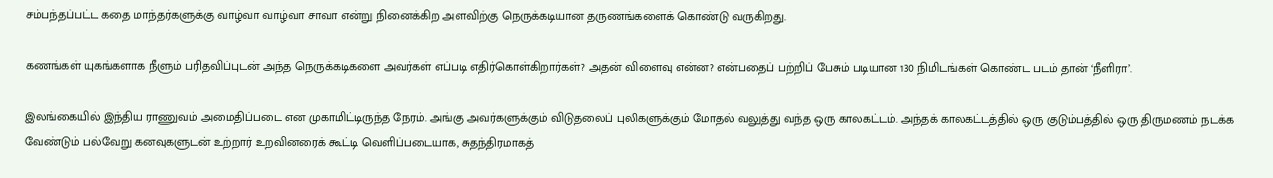சம்பந்தப்பட்ட கதை மாந்தர்களுக்கு வாழ்வா வாழ்வா சாவா என்று நினைக்கிற அளவிற்கு நெருக்கடியான தருணங்களைக் கொண்டு வருகிறது.

கணங்கள் யுகங்களாக நீளும் பரிதவிப்புடன் அந்த நெருக்கடிகளை அவர்கள் எப்படி எதிர்கொள்கிறார்கள்? அதன் விளைவு என்ன? என்பதைப் பற்றிப் பேசும் படியான 130 நிமிடங்கள் கொண்ட படம் தான் ‘நீளிரா’.

இலங்கையில் இந்திய ராணுவம் அமைதிப்படை என முகாமிட்டிருந்த நேரம். அங்கு அவர்களுக்கும் விடுதலைப் புலிகளுக்கும் மோதல் வலுத்து வந்த ஒரு காலகட்டம். அந்தக் காலகட்டத்தில் ஒரு குடும்பத்தில் ஒரு திருமணம் நடக்க வேண்டும் பல்வேறு கனவுகளுடன் உற்றார் உறவினரைக் கூட்டி வெளிப்படையாக, சுதந்திரமாகத்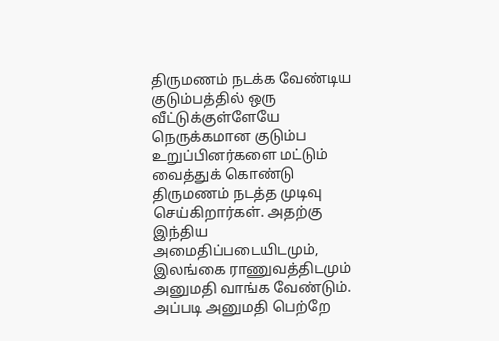திருமணம் நடக்க வேண்டிய குடும்பத்தில் ஒரு வீட்டுக்குள்ளேயே நெருக்கமான குடும்ப உறுப்பினர்களை மட்டும் வைத்துக் கொண்டு திருமணம் நடத்த முடிவு செய்கிறார்கள். அதற்கு இந்திய அமைதிப்படையிடமும், இலங்கை ராணுவத்திடமும் அனுமதி வாங்க வேண்டும். அப்படி அனுமதி பெற்றே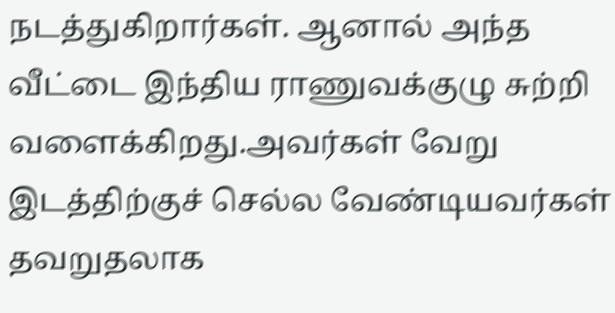நடத்துகிறார்கள். ஆனால் அந்த வீட்டை இந்திய ராணுவக்குழு சுற்றி வளைக்கிறது.அவர்கள் வேறு இடத்திற்குச் செல்ல வேண்டியவர்கள் தவறுதலாக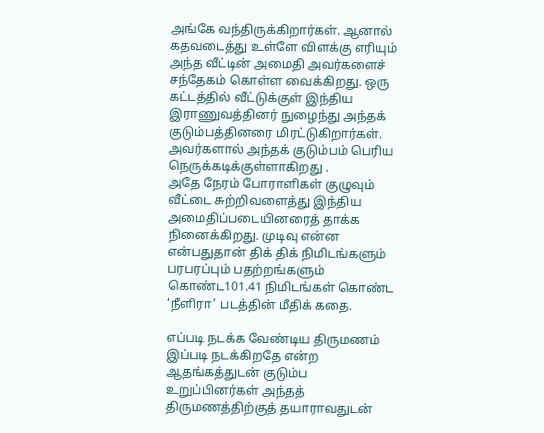அங்கே வந்திருக்கிறார்கள். ஆனால் கதவடைத்து உள்ளே விளக்கு எரியும் அந்த வீட்டின் அமைதி அவர்களைச் சந்தேகம் கொள்ள வைக்கிறது. ஒரு கட்டத்தில் வீட்டுக்குள் இந்திய இராணுவத்தினர் நுழைந்து அந்தக் குடும்பத்தினரை மிரட்டுகிறார்கள். அவர்களால் அந்தக் குடும்பம் பெரிய நெருக்கடிக்குள்ளாகிறது .
அதே நேரம் போராளிகள் குழுவும் வீட்டை சுற்றிவளைத்து இந்திய அமைதிப்படையினரைத் தாக்க நினைக்கிறது. முடிவு என்ன என்பதுதான் திக் திக் நிமிடங்களும் பரபரப்பும் பதற்றங்களும் கொண்ட101.41 நிமிடங்கள் கொண்ட ‘நீளிரா’ படத்தின் மீதிக் கதை.

எப்படி நடக்க வேண்டிய திருமணம் இப்படி நடக்கிறதே என்ற ஆதங்கத்துடன் குடும்ப உறுப்பினர்கள் அந்தத் திருமணத்திற்குத் தயாராவதுடன்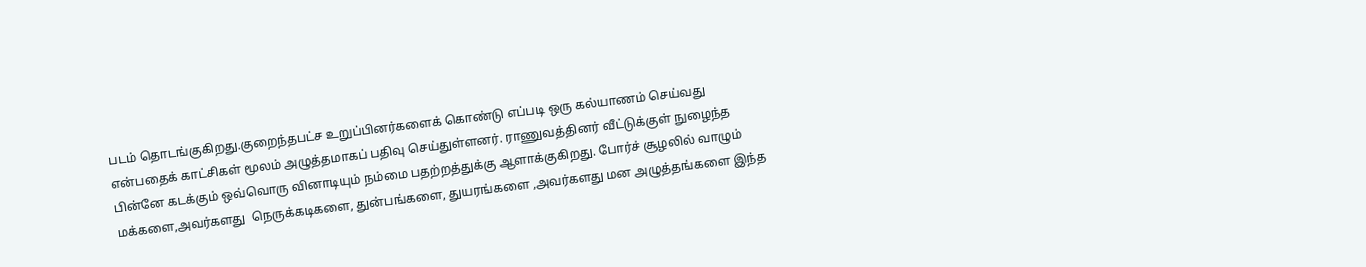படம் தொடங்குகிறது.குறைந்தபட்ச உறுப்பினர்களைக் கொண்டு எப்படி ஒரு கல்யாணம் செய்வது என்பதைக் காட்சிகள் மூலம் அழுத்தமாகப் பதிவு செய்துள்ளனர். ராணுவத்தினர் வீட்டுக்குள் நுழைந்த பின்னே கடக்கும் ஒவ்வொரு வினாடியும் நம்மை பதற்றத்துக்கு ஆளாக்குகிறது. போர்ச் சூழலில் வாழும் மக்களை,அவர்களது  நெருக்கடிகளை, துன்பங்களை, துயரங்களை ,அவர்களது மன அழுத்தங்களை இந்த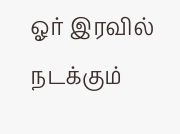ஓர் இரவில் நடக்கும்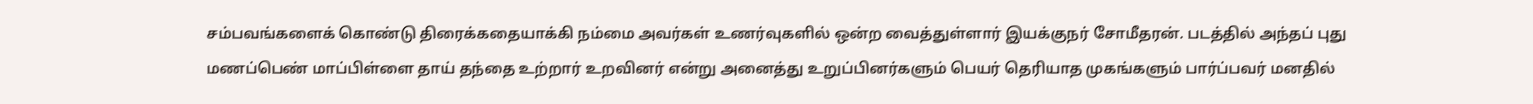சம்பவங்களைக் கொண்டு திரைக்கதையாக்கி நம்மை அவர்கள் உணர்வுகளில் ஒன்ற வைத்துள்ளார் இயக்குநர் சோமீதரன். படத்தில் அந்தப் புது மணப்பெண் மாப்பிள்ளை தாய் தந்தை உற்றார் உறவினர் என்று அனைத்து உறுப்பினர்களும் பெயர் தெரியாத முகங்களும் பார்ப்பவர் மனதில்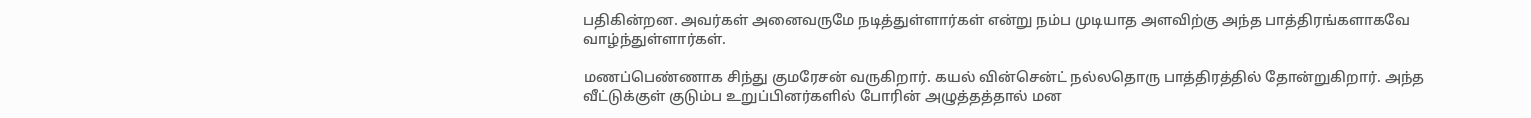பதிகின்றன. அவர்கள் அனைவருமே நடித்துள்ளார்கள் என்று நம்ப முடியாத அளவிற்கு அந்த பாத்திரங்களாகவே வாழ்ந்துள்ளார்கள்.

மணப்பெண்ணாக சிந்து குமரேசன் வருகிறார். கயல் வின்சென்ட் நல்லதொரு பாத்திரத்தில் தோன்றுகிறார். அந்த வீட்டுக்குள் குடும்ப உறுப்பினர்களில் போரின் அழுத்தத்தால் மன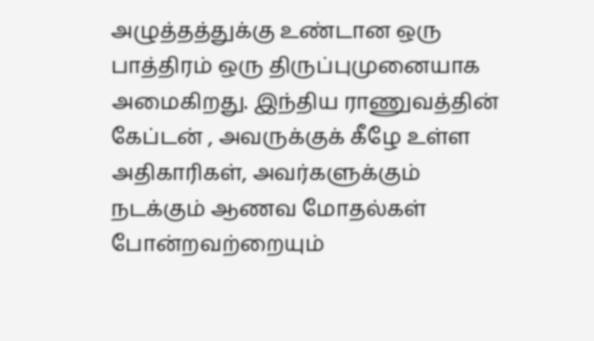அழுத்தத்துக்கு உண்டான ஒரு பாத்திரம் ஒரு திருப்புமுனையாக அமைகிறது. இந்திய ராணுவத்தின் கேப்டன் , அவருக்குக் கீழே உள்ள அதிகாரிகள், அவர்களுக்கும் நடக்கும் ஆணவ மோதல்கள் போன்றவற்றையும்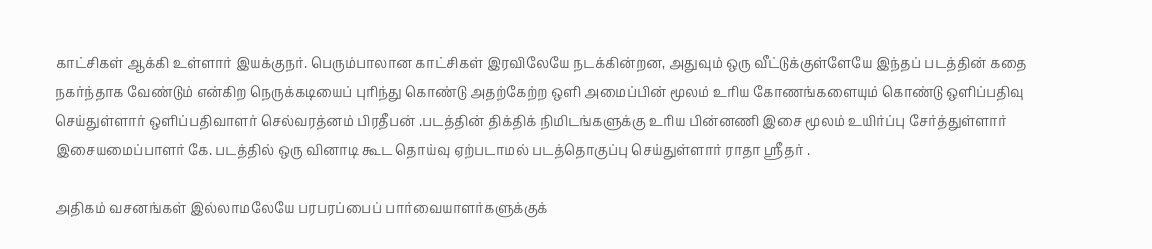காட்சிகள் ஆக்கி உள்ளார் இயக்குநர். பெரும்பாலான காட்சிகள் இரவிலேயே நடக்கின்றன, அதுவும் ஒரு வீட்டுக்குள்ளேயே இந்தப் படத்தின் கதை நகர்ந்தாக வேண்டும் என்கிற நெருக்கடியைப் புரிந்து கொண்டு அதற்கேற்ற ஒளி அமைப்பின் மூலம் உரிய கோணங்களையும் கொண்டு ஒளிப்பதிவு செய்துள்ளார் ஒளிப்பதிவாளர் செல்வரத்னம் பிரதீபன் .படத்தின் திக்திக் நிமிடங்களுக்கு உரிய பின்னணி இசை மூலம் உயிர்ப்பு சேர்த்துள்ளார் இசையமைப்பாளர் கே. படத்தில் ஒரு வினாடி கூட தொய்வு ஏற்படாமல் படத்தொகுப்பு செய்துள்ளார் ராதா ஸ்ரீதர் .

அதிகம் வசனங்கள் இல்லாமலேயே பரபரப்பைப் பார்வையாளர்களுக்குக்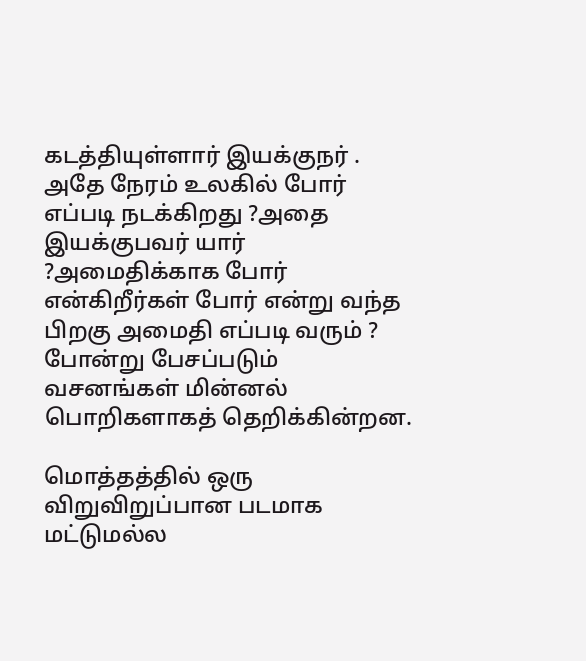கடத்தியுள்ளார் இயக்குநர் . அதே நேரம் உலகில் போர் எப்படி நடக்கிறது ?அதை இயக்குபவர் யார் ?அமைதிக்காக போர் என்கிறீர்கள் போர் என்று வந்த பிறகு அமைதி எப்படி வரும் ? போன்று பேசப்படும்
வசனங்கள் மின்னல் பொறிகளாகத் தெறிக்கின்றன.

மொத்தத்தில் ஒரு விறுவிறுப்பான படமாக மட்டுமல்ல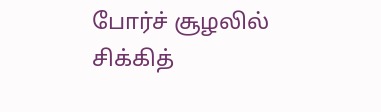போர்ச் சூழலில் சிக்கித்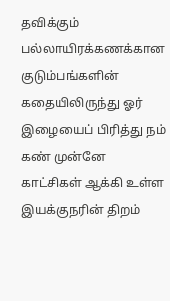தவிக்கும் பல்லாயிரக்கணக்கான குடும்பங்களின் கதையிலிருந்து ஓர் இழையைப் பிரித்து நம் கண் முன்னே காட்சிகள் ஆக்கி உள்ள இயக்குநரின் திறம்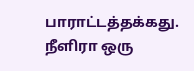பாராட்டத்தக்கது. நீளிரா ஒரு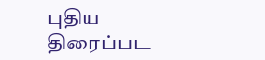புதிய திரைப்பட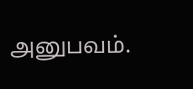அனுபவம்.